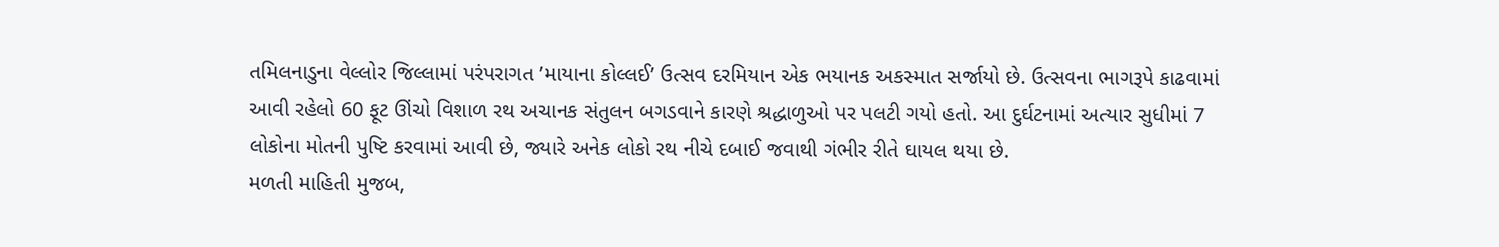તમિલનાડુના વેલ્લોર જિલ્લામાં પરંપરાગત ’માયાના કોલ્લઈ’ ઉત્સવ દરમિયાન એક ભયાનક અકસ્માત સર્જાયો છે. ઉત્સવના ભાગરૂપે કાઢવામાં આવી રહેલો 60 ફૂટ ઊંચો વિશાળ રથ અચાનક સંતુલન બગડવાને કારણે શ્રદ્ધાળુઓ પર પલટી ગયો હતો. આ દુર્ઘટનામાં અત્યાર સુધીમાં 7 લોકોના મોતની પુષ્ટિ કરવામાં આવી છે, જ્યારે અનેક લોકો રથ નીચે દબાઈ જવાથી ગંભીર રીતે ઘાયલ થયા છે.
મળતી માહિતી મુજબ,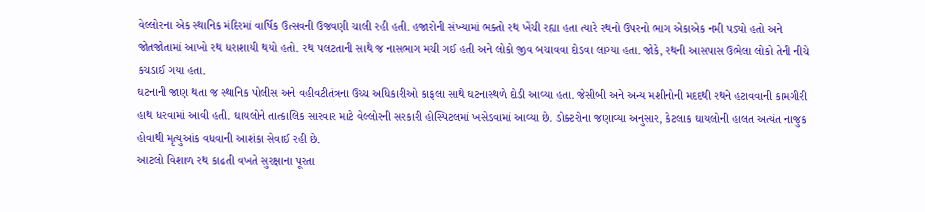વેલ્લોરના એક સ્થાનિક મંદિરમાં વાર્ષિક ઉત્સવની ઉજવણી ચાલી રહી હતી. હજારોની સંખ્યામાં ભક્તો રથ ખેંચી રહ્યા હતા ત્યારે રથનો ઉપરનો ભાગ એકાએક નમી પડ્યો હતો અને જોતજોતામાં આખો રથ ધરાશાયી થયો હતો. રથ પલટતાની સાથે જ નાસભાગ મચી ગઈ હતી અને લોકો જીવ બચાવવા દોડવા લાગ્યા હતા. જોકે, રથની આસપાસ ઉભેલા લોકો તેની નીચે કચડાઈ ગયા હતા.
ઘટનાની જાણ થતા જ સ્થાનિક પોલીસ અને વહીવટીતંત્રના ઉચ્ચ અધિકારીઓ કાફલા સાથે ઘટનાસ્થળે દોડી આવ્યા હતા. જેસીબી અને અન્ય મશીનોની મદદથી રથને હટાવવાની કામગીરી હાથ ધરવામાં આવી હતી. ઘાયલોને તાત્કાલિક સારવાર માટે વેલ્લોરની સરકારી હોસ્પિટલમાં ખસેડવામાં આવ્યા છે. ડોક્ટરોના જણાવ્યા અનુસાર, કેટલાક ઘાયલોની હાલત અત્યંત નાજુક હોવાથી મૃત્યુઆંક વધવાની આશંકા સેવાઈ રહી છે.
આટલો વિશાળ રથ કાઢતી વખતે સુરક્ષાના પૂરતા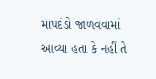માપદંડો જાળવવામાં આવ્યા હતા કે નહીં તે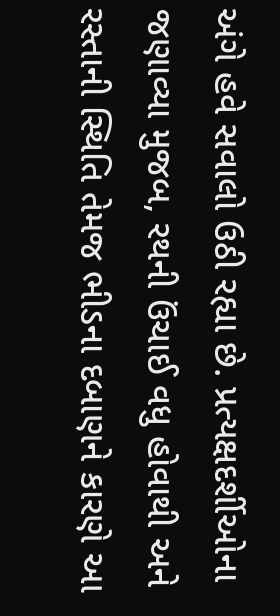અંગે હવે સવાલો ઉઠી રહ્યા છે. પ્રત્યક્ષદર્શીઓના જણાવ્યા મુજબ, રથની ઉંચાઈ વધુ હોવાથી અને રસ્તાની સ્થિતિ તેમજ ભીડના દબાણને કારણે આ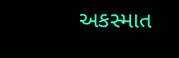અકસ્માત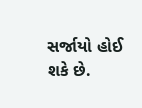સર્જાયો હોઈ શકે છે.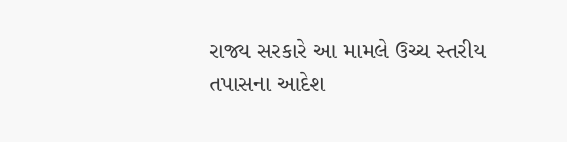રાજ્ય સરકારે આ મામલે ઉચ્ચ સ્તરીય તપાસના આદેશ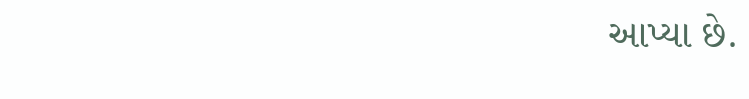આપ્યા છે.